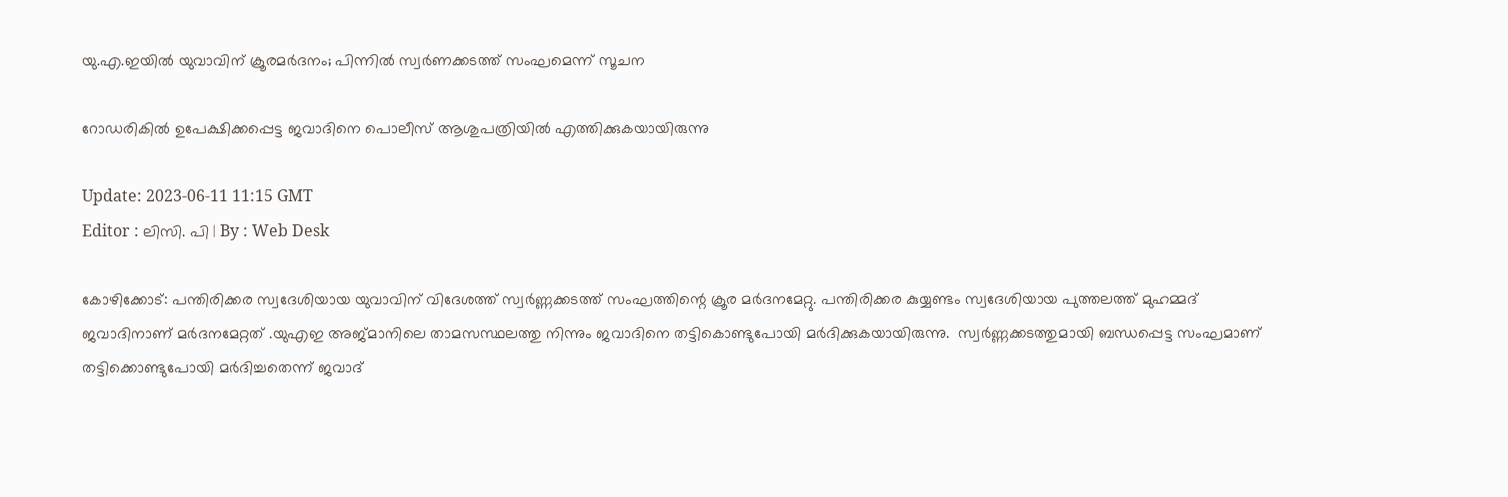യു.എ.ഇയിൽ യുവാവിന് ക്രൂരമർദനം; പിന്നിൽ സ്വർണക്കടത്ത് സംഘമെന്ന് സൂചന

റോഡരികില്‍ ഉപേക്ഷിക്കപ്പെട്ട ജവാദിനെ പൊലീസ് ആശുപത്രിയില്‍ എത്തിക്കുകയായിരുന്നു

Update: 2023-06-11 11:15 GMT
Editor : ലിസി. പി | By : Web Desk

കോഴിക്കോട്: പന്തിരിക്കര സ്വദേശിയായ യുവാവിന് വിദേശത്ത് സ്വര്‍ണ്ണക്കടത്ത് സംഘത്തിന്റെ ക്രൂര മര്‍ദനമേറ്റു. പന്തിരിക്കര കുയ്യണ്ടം സ്വദേശിയായ പുത്തലത്ത് മുഹമ്മദ് ജവാദിനാണ് മർദനമേറ്റത് .യുഎഇ അജ്മാനിലെ താമസസ്ഥലത്തു നിന്നും ജവാദിനെ തട്ടികൊണ്ടുപോയി മർദിക്കുകയായിരുന്നു.  സ്വർണ്ണക്കടത്തുമായി ബന്ധപ്പെട്ട സംഘമാണ് തട്ടിക്കൊണ്ടുപോയി മർദിച്ചതെന്ന് ജവാദ്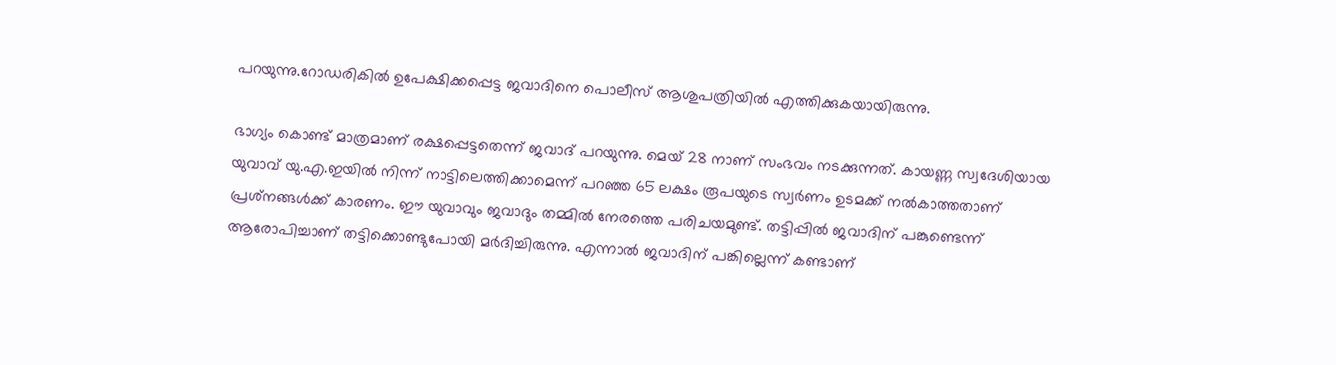പറയുന്നു.റോഡരികില്‍ ഉപേക്ഷിക്കപ്പെട്ട ജവാദിനെ പൊലീസ് ആശുപത്രിയില്‍ എത്തിക്കുകയായിരുന്നു.

ഭാഗ്യം കൊണ്ട് മാത്രമാണ് രക്ഷപ്പെട്ടതെന്ന് ജവാദ് പറയുന്നു. മെയ് 28 നാണ് സംഭവം നടക്കുന്നത്. കായണ്ണ സ്വദേശിയായ യുവാവ് യു.എ.ഇയിൽ നിന്ന് നാട്ടിലെത്തിക്കാമെന്ന് പറഞ്ഞ 65 ലക്ഷം രൂപയുടെ സ്വർണം ഉടമക്ക് നൽകാത്തതാണ് പ്രശ്‌നങ്ങൾക്ക് കാരണം. ഈ യുവാവും ജവാദും തമ്മിൽ നേരത്തെ പരിചയമുണ്ട്. തട്ടിപ്പിൽ ജവാദിന് പങ്കുണ്ടെന്ന് ആരോപിച്ചാണ് തട്ടിക്കൊണ്ടുപോയി മർദിച്ചിരുന്നു. എന്നാൽ ജവാദിന് പങ്കില്ലെന്ന് കണ്ടാണ്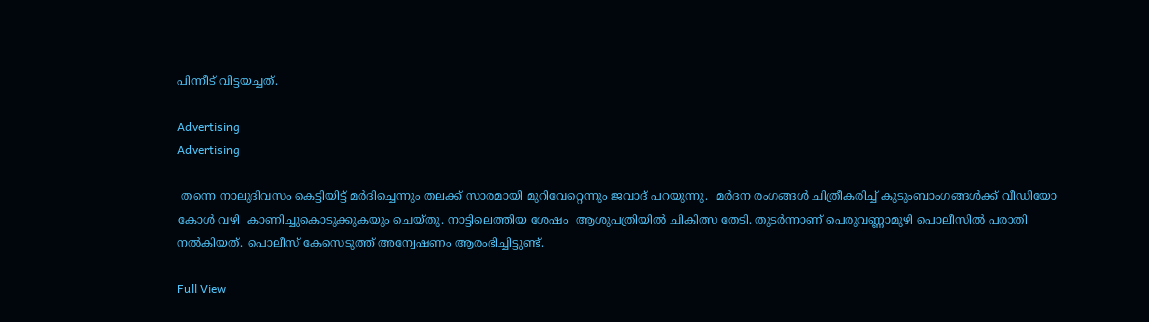പിന്നീട് വിട്ടയച്ചത്.

Advertising
Advertising

 തന്നെ നാലുദിവസം കെട്ടിയിട്ട് മർദിച്ചെന്നും തലക്ക് സാരമായി മുറിവേറ്റെന്നും ജവാദ് പറയുന്നു.  മർദന രംഗങ്ങൾ ചിത്രീകരിച്ച് കുടുംബാംഗങ്ങൾക്ക് വീഡിയോ കോള്‍ വഴി  കാണിച്ചുകൊടുക്കുകയും ചെയ്തു. നാട്ടിലെത്തിയ ശേഷം  ആശുപത്രിയിൽ ചികിത്സ തേടി. തുടർന്നാണ് പെരുവണ്ണാമുഴി പൊലീസിൽ പരാതി നൽകിയത്. പൊലീസ് കേസെടുത്ത് അന്വേഷണം ആരംഭിച്ചിട്ടുണ്ട്.

Full View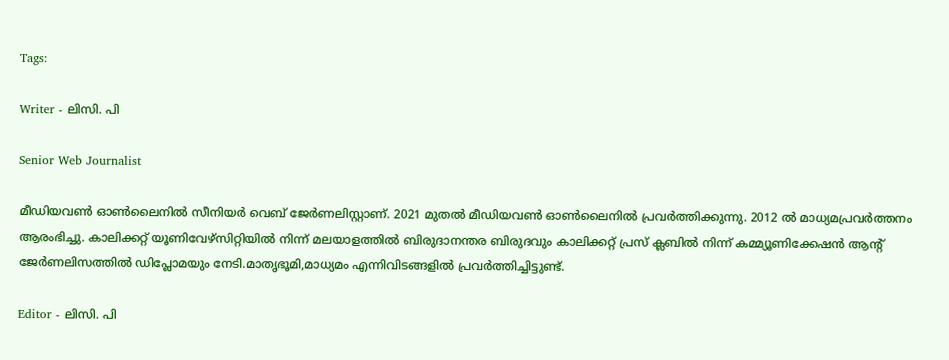Tags:

Writer - ലിസി. പി

Senior Web Journalist

മീഡിയവൺ ഓൺലൈനിൽ സീനിയർ വെബ് ജേർണലിസ്റ്റാണ്. 2021 മുതൽ മീഡിയവൺ ഓൺലൈനിൽ പ്രവർത്തിക്കുന്നു. 2012 ല്‍ മാധ്യമപ്രവര്‍ത്തനം ആരംഭിച്ചു. കാലിക്കറ്റ് യൂണിവേഴ്‌സിറ്റിയിൽ നിന്ന് മലയാളത്തിൽ ബിരുദാനന്തര ബിരുദവും കാലിക്കറ്റ് പ്രസ് ക്ലബിൽ നിന്ന് കമ്മ്യൂണിക്കേഷൻ ആന്റ് ജേർണലിസത്തിൽ ഡിപ്ലോമയും നേടി.മാതൃഭൂമി,മാധ്യമം എന്നിവിടങ്ങളിൽ പ്രവർത്തിച്ചിട്ടുണ്ട്.

Editor - ലിസി. പി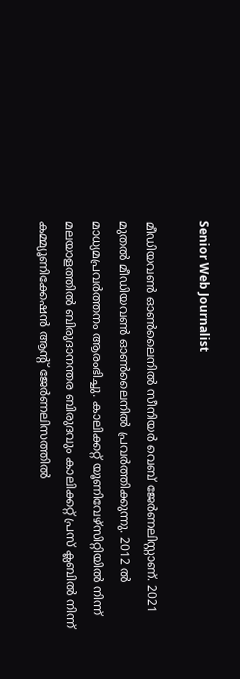Senior Web Journalist

മീഡിയവൺ ഓൺലൈനിൽ സീനിയർ വെബ് ജേർണലിസ്റ്റാണ്. 2021 മുതൽ മീഡിയവൺ ഓൺലൈനിൽ പ്രവർത്തിക്കുന്നു. 2012 ല്‍ മാധ്യമപ്രവര്‍ത്തനം ആരംഭിച്ചു. കാലിക്കറ്റ് യൂണിവേഴ്‌സിറ്റിയിൽ നിന്ന് മലയാളത്തിൽ ബിരുദാനന്തര ബിരുദവും കാലിക്കറ്റ് പ്രസ് ക്ലബിൽ നിന്ന് കമ്മ്യൂണിക്കേഷൻ ആന്റ് ജേർണലിസത്തിൽ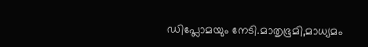ഡിപ്ലോമയും നേടി.മാതൃഭൂമി,മാധ്യമം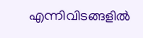എന്നിവിടങ്ങളിൽ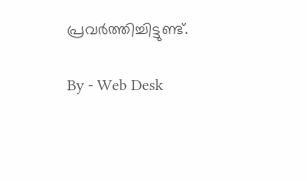പ്രവർത്തിച്ചിട്ടുണ്ട്.

By - Web Desk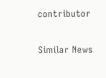contributor

Similar News